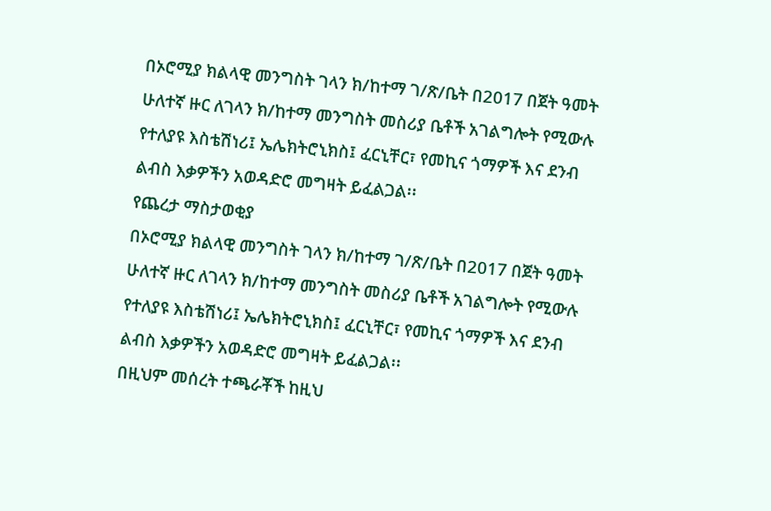በኦሮሚያ ክልላዊ መንግስት ገላን ክ/ከተማ ገ/ጽ/ቤት በ2017 በጀት ዓመት ሁለተኛ ዙር ለገላን ክ/ከተማ መንግስት መስሪያ ቤቶች አገልግሎት የሚውሉ የተለያዩ እስቴሽነሪ፤ ኤሌክትሮኒክስ፤ ፈርኒቸር፣ የመኪና ጎማዎች እና ደንብ ልብስ እቃዎችን አወዳድሮ መግዛት ይፈልጋል፡፡
የጨረታ ማስታወቂያ
በኦሮሚያ ክልላዊ መንግስት ገላን ክ/ከተማ ገ/ጽ/ቤት በ2017 በጀት ዓመት ሁለተኛ ዙር ለገላን ክ/ከተማ መንግስት መስሪያ ቤቶች አገልግሎት የሚውሉ የተለያዩ እስቴሽነሪ፤ ኤሌክትሮኒክስ፤ ፈርኒቸር፣ የመኪና ጎማዎች እና ደንብ ልብስ እቃዎችን አወዳድሮ መግዛት ይፈልጋል፡፡
በዚህም መሰረት ተጫራቾች ከዚህ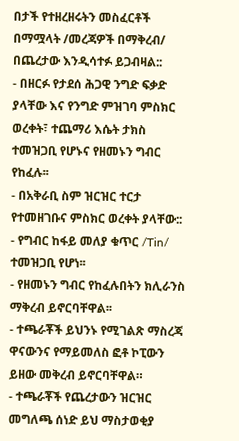በታች የተዘረዘሩትን መስፈርቶች በማሟላት /መረጃዎች በማቅረብ/ በጨረታው እንዲሳተፉ ይጋብዛል::
- በዘርፉ የታደሰ ሕጋዊ ንግድ ፍቃድ ያላቸው እና የንግድ ምዝገባ ምስክር ወረቀት፣ ተጨማሪ እሴት ታክስ ተመዝጋቢ የሆኑና የዘመኑን ግብር የከፈሉ፡፡
- በአቅራቢ ስም ዝርዝር ተርታ የተመዘገቡና ምስክር ወረቀት ያላቸው::
- የግብር ከፋይ መለያ ቁጥር /Tin/ ተመዝጋቢ የሆነ፡፡
- የዘመኑን ግብር የከፈሉበትን ክሊራንስ ማቅረብ ይኖርባቸዋል፡፡
- ተጫራቾች ይህንኑ የሚገልጽ ማስረጃ ዋናውንና የማይመለስ ፎቶ ኮፒውን ይዘው መቅረብ ይኖርባቸዋል።
- ተጫራቾች የጨረታውን ዝርዝር መግለጫ ሰነድ ይህ ማስታወቂያ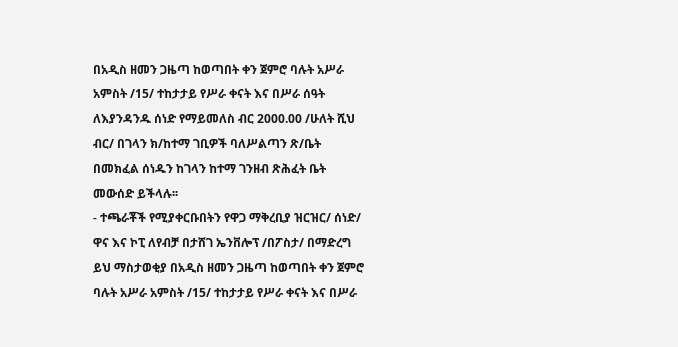በአዲስ ዘመን ጋዜጣ ከወጣበት ቀን ጀምሮ ባሉት አሥራ አምስት /15/ ተከታታይ የሥራ ቀናት እና በሥራ ሰዓት ለእያንዳንዱ ሰነድ የማይመለስ ብር 2000.00 /ሁለት ሺህ ብር/ በገላን ክ/ከተማ ገቢዎች ባለሥልጣን ጽ/ቤት በመክፈል ሰነዱን ከገላን ከተማ ገንዘብ ጽሕፈት ቤት መውሰድ ይችላሉ፡፡
- ተጫራቾች የሚያቀርቡበትን የዋጋ ማቅረቢያ ዝርዝር/ ሰነድ/ ዋና እና ኮፒ ለየብቻ በታሸገ ኤንቨሎፕ /በፖስታ/ በማድረግ ይህ ማስታወቂያ በአዲስ ዘመን ጋዜጣ ከወጣበት ቀን ጀምሮ ባሉት አሥራ አምስት /15/ ተከታታይ የሥራ ቀናት እና በሥራ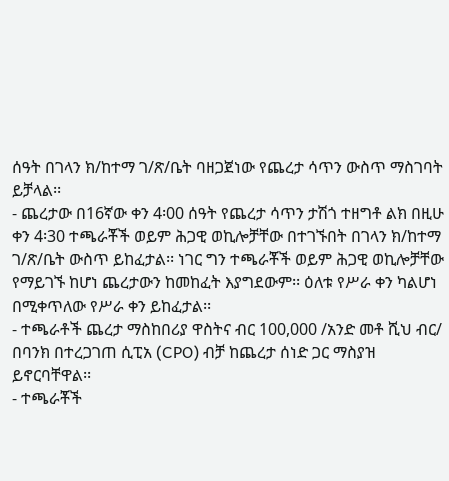ሰዓት በገላን ክ/ከተማ ገ/ጽ/ቤት ባዘጋጀነው የጨረታ ሳጥን ውስጥ ማስገባት ይቻላል፡፡
- ጨረታው በ16ኛው ቀን 4፡00 ሰዓት የጨረታ ሳጥን ታሽጎ ተዘግቶ ልክ በዚሁ ቀን 4፡30 ተጫራቾች ወይም ሕጋዊ ወኪሎቻቸው በተገኙበት በገላን ክ/ከተማ ገ/ጽ/ቤት ውስጥ ይከፈታል፡፡ ነገር ግን ተጫራቾች ወይም ሕጋዊ ወኪሎቻቸው የማይገኙ ከሆነ ጨረታውን ከመከፈት እያግደውም፡፡ ዕለቱ የሥራ ቀን ካልሆነ በሚቀጥለው የሥራ ቀን ይከፈታል፡፡
- ተጫራቶች ጨረታ ማስከበሪያ ዋስትና ብር 100,000 /አንድ መቶ ሺህ ብር/ በባንክ በተረጋገጠ ሲፒአ (CPO) ብቻ ከጨረታ ሰነድ ጋር ማስያዝ ይኖርባቸዋል፡፡
- ተጫራቾች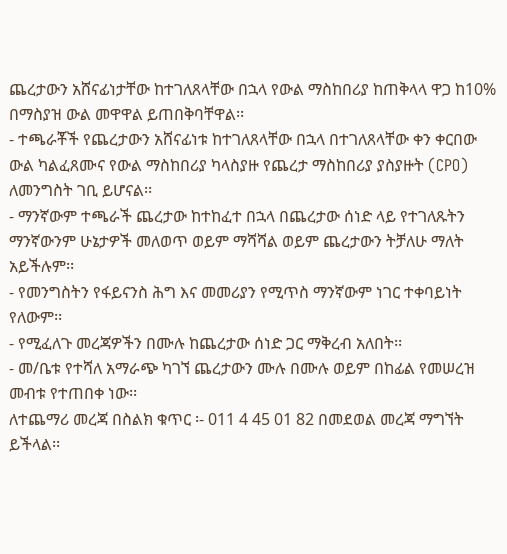ጨረታውን አሸናፊነታቸው ከተገለጸላቸው በኋላ የውል ማስከበሪያ ከጠቅላላ ዋጋ ከ10% በማስያዝ ውል መዋዋል ይጠበቅባቸዋል፡፡
- ተጫራቾች የጨረታውን አሸናፊነቱ ከተገለጸላቸው በኋላ በተገለጸላቸው ቀን ቀርበው ውል ካልፈጸሙና የውል ማስከበሪያ ካላስያዙ የጨረታ ማስከበሪያ ያስያዙት (CPO) ለመንግስት ገቢ ይሆናል፡፡
- ማንኛውም ተጫራች ጨረታው ከተከፈተ በኋላ በጨረታው ሰነድ ላይ የተገለጹትን ማንኛውንም ሁኔታዎች መለወጥ ወይም ማሻሻል ወይም ጨረታውን ትቻለሁ ማለት አይችሉም፡፡
- የመንግስትን የፋይናንስ ሕግ እና መመሪያን የሚጥስ ማንኛውም ነገር ተቀባይነት የለውም፡፡
- የሚፈለጉ መረጃዎችን በሙሉ ከጨረታው ሰነድ ጋር ማቅረብ አለበት፡፡
- መ/ቤቱ የተሻለ አማራጭ ካገኘ ጨረታውን ሙሉ በሙሉ ወይም በከፊል የመሠረዝ መብቱ የተጠበቀ ነው፡፡
ለተጨማሪ መረጃ በስልክ ቁጥር ፡- 011 4 45 01 82 በመደወል መረጃ ማግኘት ይችላል፡፡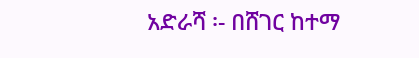አድራሻ ፡- በሸገር ከተማ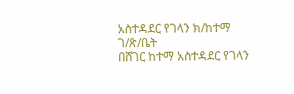አስተዳደር የገላን ክ/ከተማ ገ/ጽ/ቤት
በሸገር ከተማ አስተዳደር የገላን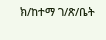ክ/ከተማ ገ/ጽ/ቤት